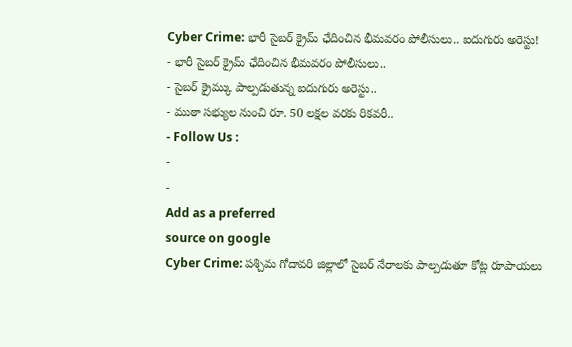Cyber Crime: భారీ సైబర్ క్రైమ్ ఛేదించిన భీమవరం పోలీసులు.. ఐదుగురు అరెస్టు!
- భారీ సైబర్ క్రైమ్ ఛేదించిన భీమవరం పోలీసులు..
- సైబర్ క్రైమ్కు పాల్పడుతున్న ఐదుగురు అరెస్టు..
- ముఠా సభ్యుల నుంచి రూ. 50 లక్షల వరకు రికవరీ..
- Follow Us :
-
-
Add as a preferred
source on google
Cyber Crime: పశ్చిమ గోదావరి జిల్లాలో సైబర్ నేరాలకు పాల్పడుతూ కోట్ల రూపాయలు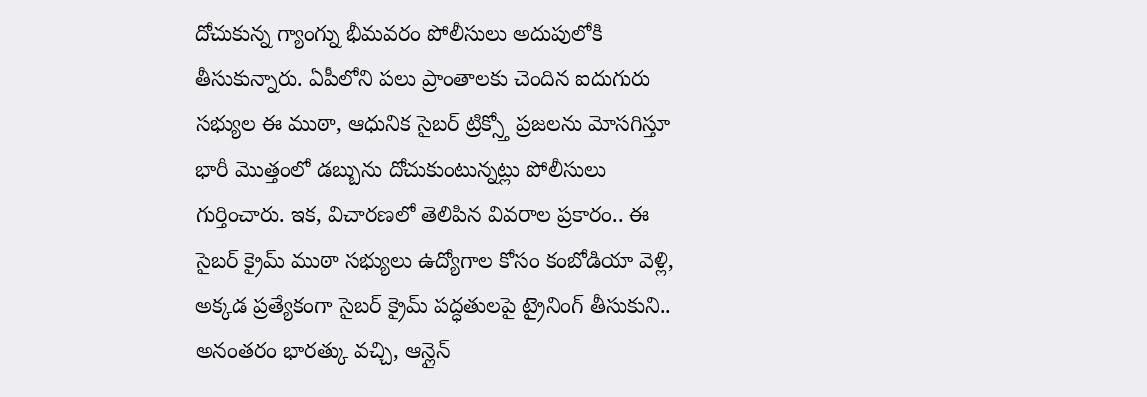దోచుకున్న గ్యాంగ్ను భీమవరం పోలీసులు అదుపులోకి తీసుకున్నారు. ఏపీలోని పలు ప్రాంతాలకు చెందిన ఐదుగురు సభ్యుల ఈ ముఠా, ఆధునిక సైబర్ ట్రిక్స్తో ప్రజలను మోసగిస్తూ భారీ మొత్తంలో డబ్బును దోచుకుంటున్నట్లు పోలీసులు గుర్తించారు. ఇక, విచారణలో తెలిపిన వివరాల ప్రకారం.. ఈ సైబర్ క్రైమ్ ముఠా సభ్యులు ఉద్యోగాల కోసం కంబోడియా వెళ్లి, అక్కడ ప్రత్యేకంగా సైబర్ క్రైమ్ పద్ధతులపై ట్రైనింగ్ తీసుకుని.. అనంతరం భారత్కు వచ్చి, ఆన్లైన్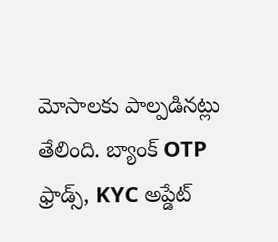మోసాలకు పాల్పడినట్లు తేలింది. బ్యాంక్ OTP ఫ్రాడ్స్, KYC అప్డేట్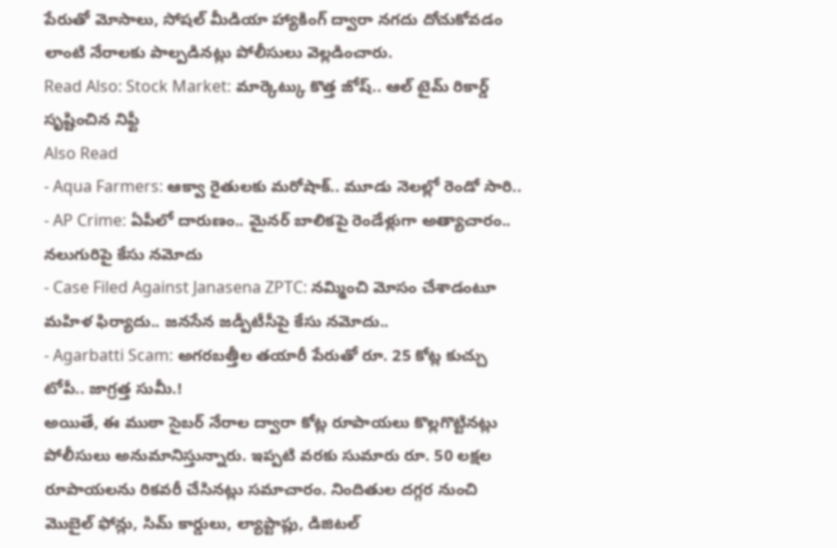పేరుతో మోసాలు, సోషల్ మీడియా హ్యాకింగ్ ద్వారా నగదు దోచుకోవడం లాంటి నేరాలకు పాల్పడినట్లు పోలీసులు వెల్లడించారు.
Read Also: Stock Market: మార్కెట్కు కొత్త జోష్.. ఆల్ టైమ్ రికార్డ్ సృష్టించిన నిఫ్టీ
Also Read
- Aqua Farmers: ఆక్వా రైతులకు మరోషాక్.. మూడు నెలల్లో రెండో సారి..
- AP Crime: ఏపీలో దారుణం.. మైనర్ బాలికపై రెండేళ్లుగా అత్యాచారం.. నలుగురిపై కేసు నమోదు
- Case Filed Against Janasena ZPTC: నమ్మించి మోసం చేశాడంటూ మహిళ ఫిర్యాదు.. జనసేన జడ్పీటీసీపై కేసు నమోదు..
- Agarbatti Scam: అగరబత్తీల తయారీ పేరుతో రూ. 25 కోట్ల కుచ్చు టోపీ.. జాగ్రత్త సుమీ.!
అయితే, ఈ ముఠా సైబర్ నేరాల ద్వారా కోట్ల రూపాయలు కొల్లగొట్టినట్లు పోలీసులు అనుమానిస్తున్నారు. ఇప్పటి వరకు సుమారు రూ. 50 లక్షల రూపాయలను రికవరీ చేసినట్లు సమాచారం. నిందితుల దగ్గర నుంచి మొబైల్ ఫోన్లు, సిమ్ కార్డులు, ల్యాప్టాప్లు, డిజిటల్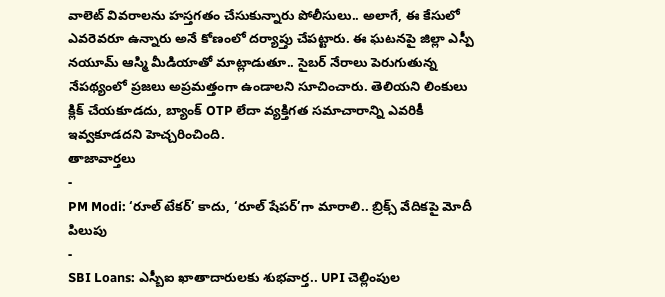వాలెట్ వివరాలను హస్తగతం చేసుకున్నారు పోలీసులు.. అలాగే, ఈ కేసులో ఎవరెవరూ ఉన్నారు అనే కోణంలో దర్యాప్తు చేపట్టారు. ఈ ఘటనపై జిల్లా ఎస్పీ నయూమ్ ఆస్మి మీడియాతో మాట్లాడుతూ.. సైబర్ నేరాలు పెరుగుతున్న నేపథ్యంలో ప్రజలు అప్రమత్తంగా ఉండాలని సూచించారు. తెలియని లింకులు క్లిక్ చేయకూడదు, బ్యాంక్ OTP లేదా వ్యక్తిగత సమాచారాన్ని ఎవరికీ ఇవ్వకూడదని హెచ్చరించింది.
తాజావార్తలు
-
PM Modi: ‘రూల్ టేకర్’ కాదు, ‘రూల్ షేపర్’గా మారాలి.. బ్రిక్స్ వేదికపై మోదీ పిలుపు
-
SBI Loans: ఎస్బీఐ ఖాతాదారులకు శుభవార్త.. UPI చెల్లింపుల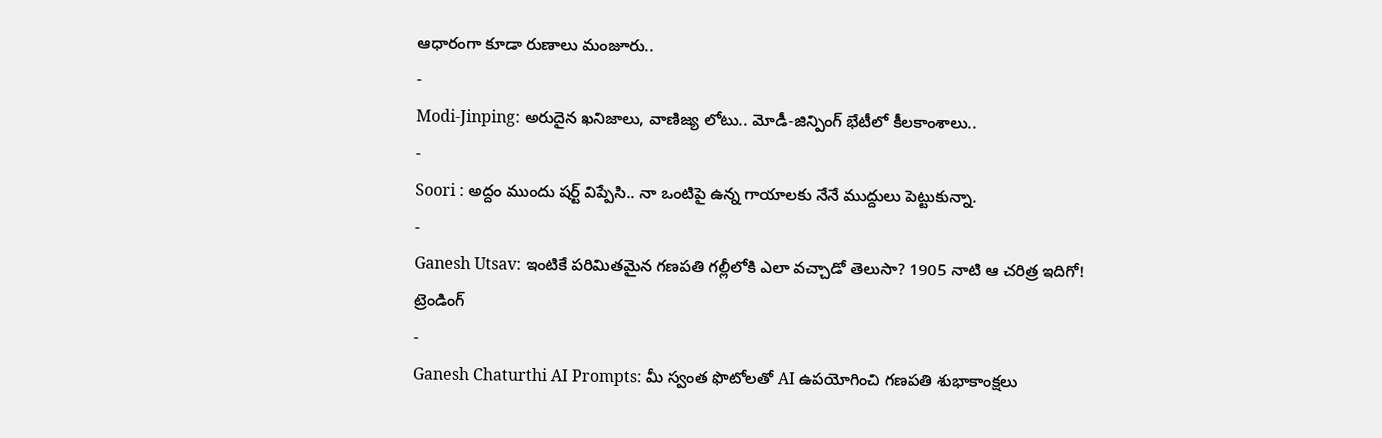ఆధారంగా కూడా రుణాలు మంజూరు..
-
Modi-Jinping: అరుదైన ఖనిజాలు, వాణిజ్య లోటు.. మోడీ-జిన్పింగ్ భేటీలో కీలకాంశాలు..
-
Soori : అద్దం ముందు షర్ట్ విప్పేసి.. నా ఒంటిపై ఉన్న గాయాలకు నేనే ముద్దులు పెట్టుకున్నా.
-
Ganesh Utsav: ఇంటికే పరిమితమైన గణపతి గల్లీలోకి ఎలా వచ్చాడో తెలుసా? 1905 నాటి ఆ చరిత్ర ఇదిగో!
ట్రెండింగ్
-
Ganesh Chaturthi AI Prompts: మీ స్వంత ఫొటోలతో AI ఉపయోగించి గణపతి శుభాకాంక్షలు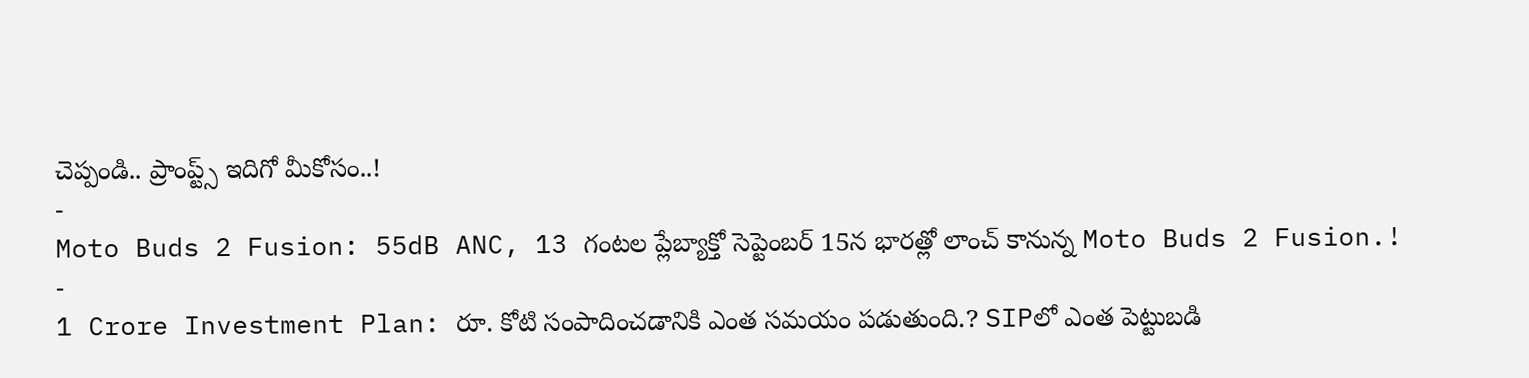చెప్పండి.. ప్రాంప్ట్స్ ఇదిగో మీకోసం..!
-
Moto Buds 2 Fusion: 55dB ANC, 13 గంటల ప్లేబ్యాక్తో సెప్టెంబర్ 15న భారత్లో లాంచ్ కానున్న Moto Buds 2 Fusion.!
-
1 Crore Investment Plan: రూ. కోటి సంపాదించడానికి ఎంత సమయం పడుతుంది.? SIPలో ఎంత పెట్టుబడి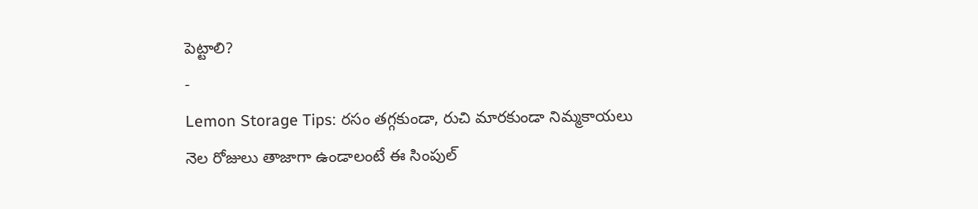పెట్టాలి?
-
Lemon Storage Tips: రసం తగ్గకుండా, రుచి మారకుండా నిమ్మకాయలు నెల రోజులు తాజాగా ఉండాలంటే ఈ సింపుల్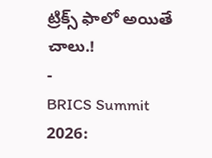ట్రిక్స్ ఫాలో అయితే చాలు.!
-
BRICS Summit 2026: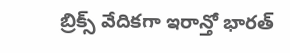బ్రిక్స్ వేదికగా ఇరాన్తో భారత్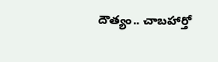దౌత్యం.. చాబహార్తో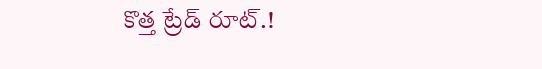కొత్త ట్రేడ్ రూట్.!